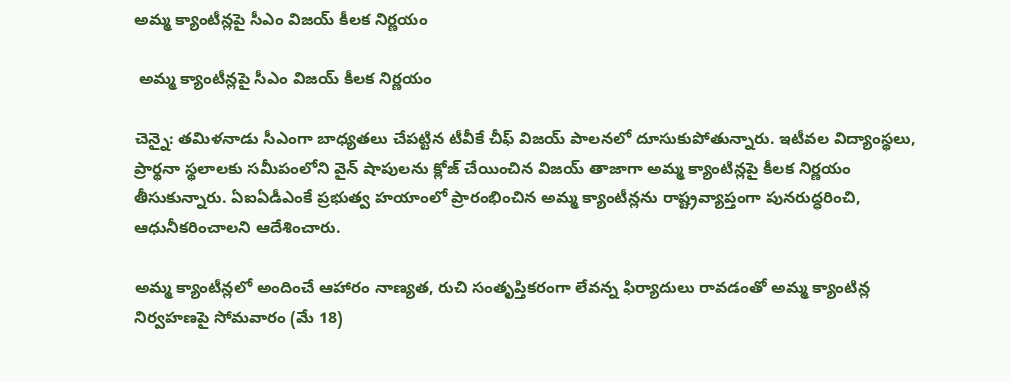అమ్మ క్యాంటీన్లపై సీఎం విజయ్ కీలక నిర్ణయం

 అమ్మ క్యాంటీన్లపై సీఎం విజయ్ కీలక నిర్ణయం

చెన్నై: తమిళనాడు సీఎంగా బాధ్యతలు చేపట్టిన టీవీకే చీఫ్ విజయ్ పాలనలో దూసుకుపోతున్నారు. ఇటీవల విద్యాంస్థలు, ప్రార్థనా స్థలాలకు సమీపంలోని వైన్ షాపులను క్లోజ్ చేయించిన విజయ్ తాజాగా అమ్మ క్యాంటిన్లపై కీలక నిర్ణయం తీసుకున్నారు. ఏఐఏడీఎంకే ప్రభుత్వ హయాంలో ప్రారంభించిన అమ్మ క్యాంటీన్లను రాష్ట్రవ్యాప్తంగా పునరుద్ధరించి, ఆధునీకరించాలని ఆదేశించారు.

అమ్మ క్యాంటీన్లలో అందించే ఆహారం నాణ్యత, రుచి సంతృప్తికరంగా లేవన్న ఫిర్యాదులు రావడంతో అమ్మ క్యాంటిన్ల నిర్వహణపై సోమవారం (మే 18)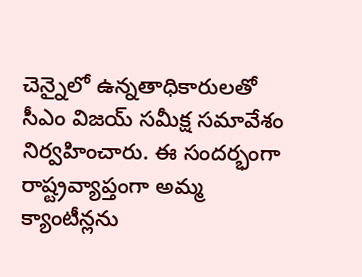చెన్నైలో ఉన్నతాధికారులతో సీఎం విజయ్ సమీక్ష సమావేశం నిర్వహించారు. ఈ సందర్భంగా రాష్ట్రవ్యాప్తంగా అమ్మ క్యాంటీన్లను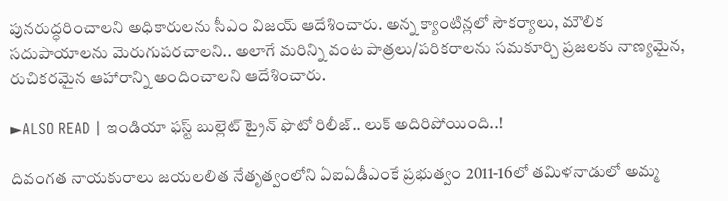పునరుద్ధరించాలని అధికారులను సీఎం విజయ్ ఆదేశించారు. అన్న క్యాంటిన్లలో సౌకర్యాలు, మౌలిక సదుపాయాలను మెరుగుపరచాలని.. అలాగే మరిన్ని వంట పాత్రలు/పరికరాలను సమకూర్చి ప్రజలకు నాణ్యమైన, రుచికరమైన ఆహారాన్ని అందించాలని ఆదేశించారు.

►ALSO READ | ఇండియా ఫస్ట్ బుల్లెట్ ట్రైన్ ఫొటో రిలీజ్.. లుక్ అదిరిపోయింది..!

దివంగత నాయకురాలు జయలలిత నేతృత్వంలోని ఏఐఏడీఎంకే ప్రభుత్వం 2011-16లో తమిళనాడులో అమ్మ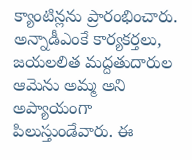క్యాంటిన్లను ప్రారంభించారు. అన్నాడీఎంకే కార్యకర్తలు, జయలలిత మద్దతుదారుల ఆమెను అమ్మ అని అప్యాయంగా పిలుస్తుండేవారు. ఈ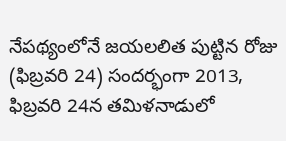నేపథ్యంలోనే జయలలిత పుట్టిన రోజు (ఫిబ్రవరి 24) సందర్భంగా 2013, ఫిబ్రవరి 24న తమిళనాడులో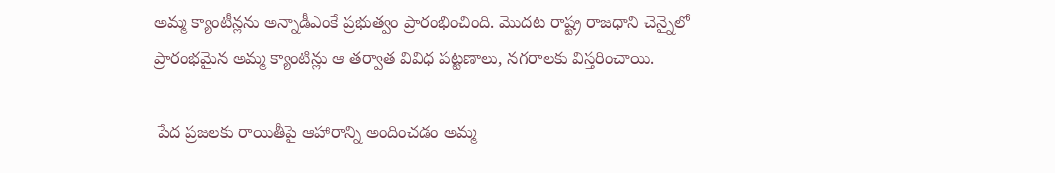అమ్మ క్యాంటీన్లను అన్నాడీఎంకే ప్రభుత్వం ప్రారంభించింది. మొదట రాష్ట్ర రాజధాని చెన్నైలో ప్రారంభమైన అమ్మ క్యాంటిన్లు ఆ తర్వాత వివిధ పట్టణాలు, నగరాలకు విస్తరించాయి.

 పేద ప్రజలకు రాయితీపై ఆహారాన్ని అందించడం అమ్మ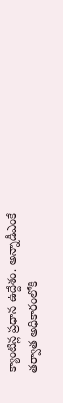క్యాంటిన్ల ప్రధాన ఉద్దేశం. అన్నాడీఎంకే తర్వాత అధికారంలోకి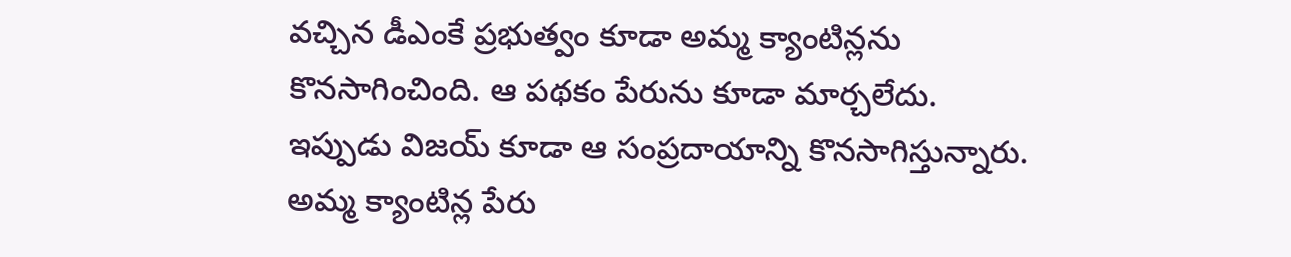వచ్చిన డీఎంకే ప్రభుత్వం కూడా అమ్మ క్యాంటిన్లను కొనసాగించింది. ఆ పథకం పేరును కూడా మార్చలేదు. ఇప్పుడు విజయ్ కూడా ఆ సంప్రదాయాన్ని కొనసాగిస్తున్నారు. అమ్మ క్యాంటిన్ల పేరు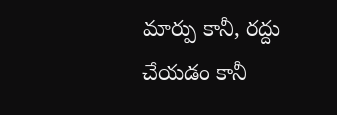మార్పు కానీ, రద్దు చేయడం కానీ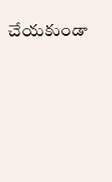చేయకుండా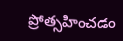ప్రోత్సహించడం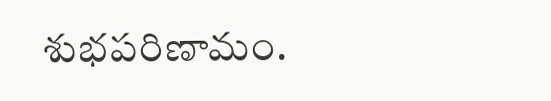శుభపరిణామం.